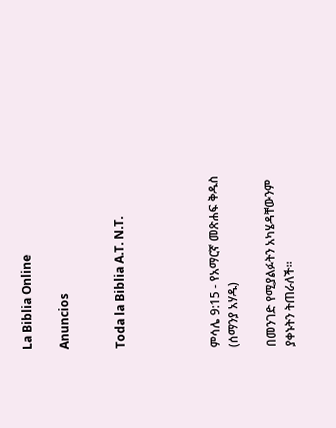La Biblia Online

Anuncios


Toda la Biblia A.T. N.T.




ምሳሌ 9:15 - የአማርኛ መጽሐፍ ቅዱስ (ሰማንያ አሃዱ)

በመንገድ የሚያልፉትን አካሄዳቸውንም ያቀኑትን ትጠራለች።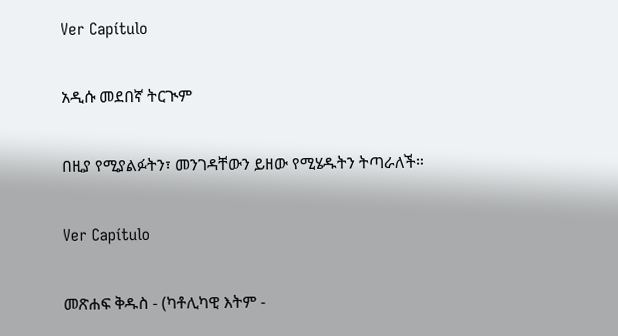Ver Capítulo

አዲሱ መደበኛ ትርጒም

በዚያ የሚያልፉትን፣ መንገዳቸውን ይዘው የሚሄዱትን ትጣራለች።

Ver Capítulo

መጽሐፍ ቅዱስ - (ካቶሊካዊ እትም -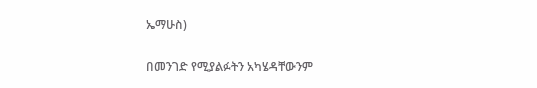ኤማሁስ)

በመንገድ የሚያልፉትን አካሄዳቸውንም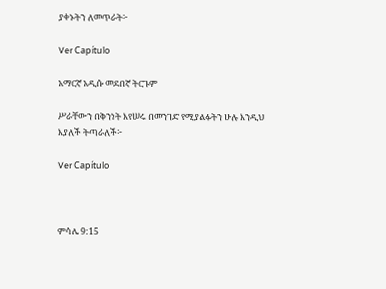ያቀኑትን ለመጥራት፦

Ver Capítulo

አማርኛ አዲሱ መደበኛ ትርጉም

ሥራቸውን በቅንነት እየሠሩ በመንገድ የሚያልፉትን ሁሉ እንዲህ እያለች ትጣራለች፦

Ver Capítulo



ምሳሌ 9:15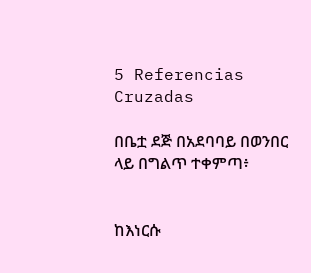5 Referencias Cruzadas

በቤቷ ደጅ በአደባባይ በወንበር ላይ በግልጥ ተቀምጣ፥


ከእነርሱ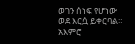ወገን ሰነፍ የሆነው ወደ እርሷ ይቀርባል። አእምሮ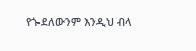የጐደለውንም እንዲህ ብላ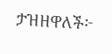ታዝዘዋለች፦